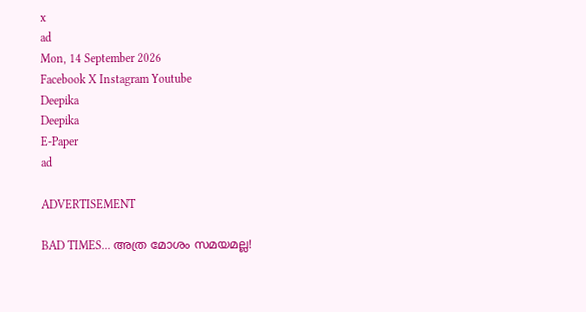x
ad
Mon, 14 September 2026
Facebook X Instagram Youtube
Deepika
Deepika
E-Paper
ad

ADVERTISEMENT

BAD TIMES... അത്ര മോശം സമയമല്ല!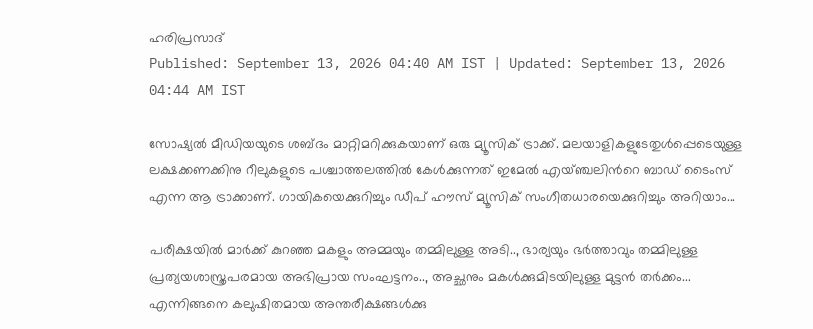ഹരിപ്രസാദ്‌
Published: September 13, 2026 04:40 AM IST | Updated: September 13, 2026 04:44 AM IST

സോഷ്യല്‍ മീഡിയയുടെ ശബ്ദം മാറ്റിമറിക്കുകയാണ് ഒരു മ്യൂസിക് ട്രാക്ക്. മലയാളികളുടേതുള്‍പ്പെടെയുള്ള ലക്ഷക്കണക്കിനു റീലുകളുടെ പശ്ചാത്തലത്തില്‍ കേള്‍ക്കുന്നത് ഇമേല്‍ എയ്ഞ്ചലിന്‍റെ ബാഡ് ടൈംസ് എന്ന ആ ട്രാക്കാണ്. ഗായികയെക്കുറിച്ചും ഡീപ് ഹൗസ് മ്യൂസിക് സംഗീതധാരയെക്കുറിച്ചും അറിയാം...

പരീക്ഷയില്‍ മാര്‍ക്ക് കുറഞ്ഞ മകളും അമ്മയും തമ്മിലുള്ള അടി.., ഭാര്യയും ഭര്‍ത്താവും തമ്മിലുള്ള പ്രത്യയശാസ്ത്രപരമായ അഭിപ്രായ സംഘട്ടനം.., അച്ഛനും മകള്‍ക്കുമിടയിലുള്ള മുട്ടന്‍ തര്‍ക്കം... എന്നിങ്ങനെ കലുഷിതമായ അന്തരീക്ഷങ്ങള്‍ക്കു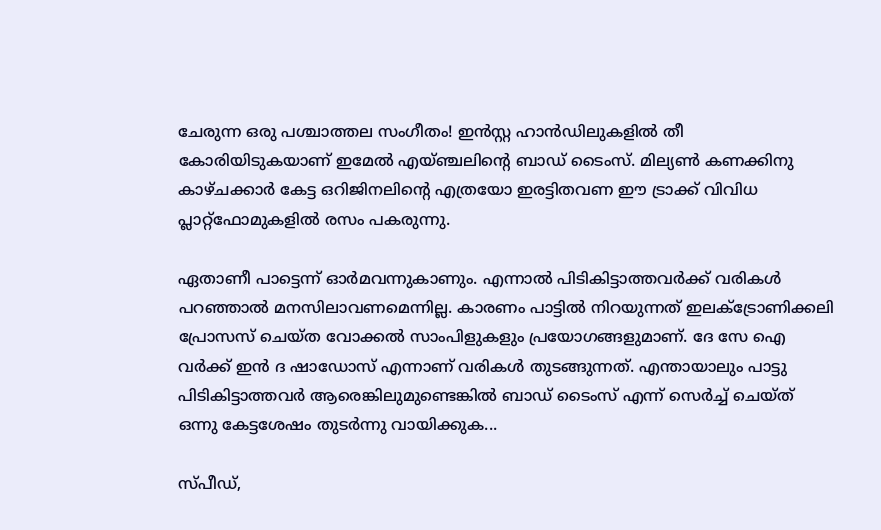ചേരുന്ന ഒരു പശ്ചാത്തല സംഗീതം! ഇന്‍സ്റ്റ ഹാന്‍ഡിലുകളില്‍ തീ കോരിയിടുകയാണ് ഇമേല്‍ എയ്ഞ്ചലിന്‍റെ ബാഡ് ടൈംസ്. മില്യണ്‍ കണക്കിനു കാഴ്ചക്കാര്‍ കേട്ട ഒറിജിനലിന്‍റെ എത്രയോ ഇരട്ടിതവണ ഈ ട്രാക്ക് വിവിധ പ്ലാറ്റ്ഫോമുകളില്‍ രസം പകരുന്നു.

ഏതാണീ പാട്ടെന്ന് ഓര്‍മവന്നുകാണും. എന്നാല്‍ പിടികിട്ടാത്തവര്‍ക്ക് വരികള്‍ പറഞ്ഞാല്‍ മനസിലാവണമെന്നില്ല. കാരണം പാട്ടില്‍ നിറയുന്നത് ഇലക്‌ട്രോണിക്കലി പ്രോസസ് ചെയ്ത വോക്കല്‍ സാംപിളുകളും പ്രയോഗങ്ങളുമാണ്. ദേ സേ ഐ വര്‍ക്ക് ഇന്‍ ദ ഷാഡോസ് എന്നാണ് വരികള്‍ തുടങ്ങുന്നത്. എന്തായാലും പാട്ടു പിടികിട്ടാത്തവര്‍ ആരെങ്കിലുമുണ്ടെങ്കില്‍ ബാഡ് ടൈംസ് എന്ന് സെര്‍ച്ച് ചെയ്ത് ഒന്നു കേട്ടശേഷം തുടര്‍ന്നു വായിക്കുക...

സ്പീഡ്,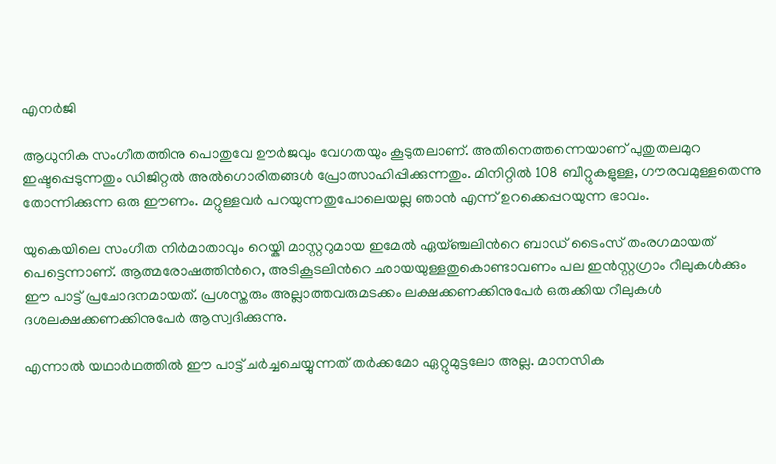എനര്‍ജി

ആധുനിക സംഗീതത്തിനു പൊതുവേ ഊര്‍ജവും വേഗതയും കൂടുതലാണ്. അതിനെത്തന്നെയാണ് പുതുതലമുറ ഇഷ്ടപ്പെടുന്നതും ഡിജിറ്റല്‍ അല്‍ഗൊരിതങ്ങള്‍ പ്രോത്സാഹിപ്പിക്കുന്നതും. മിനിറ്റില്‍ 108 ബീറ്റുകളുള്ള, ഗൗരവമുള്ളതെന്നു തോന്നിക്കുന്ന ഒരു ഈണം. മറ്റുള്ളവര്‍ പറയുന്നതുപോലെയല്ല ഞാന്‍ എന്ന് ഉറക്കെപ്പറയുന്ന ഭാവം.

യുകെയിലെ സംഗീത നിര്‍മാതാവും റെയ്കി മാസ്റ്ററുമായ ഇമേല്‍ ഏയ്ഞ്ചലിന്‍റെ ബാഡ് ടൈംസ് തംരഗമായത് പെട്ടെന്നാണ്. ആത്മരോഷത്തിന്‍റെ, അടികൂടലിന്‍റെ ഛായയുള്ളതുകൊണ്ടാവണം പല ഇന്‍സ്റ്റഗ്രാം റീലുകള്‍ക്കും ഈ പാട്ട് പ്രചോദനമായത്. പ്രശസ്തരും അല്ലാത്തവരുമടക്കം ലക്ഷക്കണക്കിനുപേര്‍ ഒരുക്കിയ റീലുകള്‍ ദശലക്ഷക്കണക്കിനുപേര്‍ ആസ്വദിക്കുന്നു.

എന്നാല്‍ യഥാര്‍ഥത്തില്‍ ഈ പാട്ട് ചര്‍ച്ചചെയ്യുന്നത് തര്‍ക്കമോ ഏറ്റുമുട്ടലോ അല്ല. മാനസിക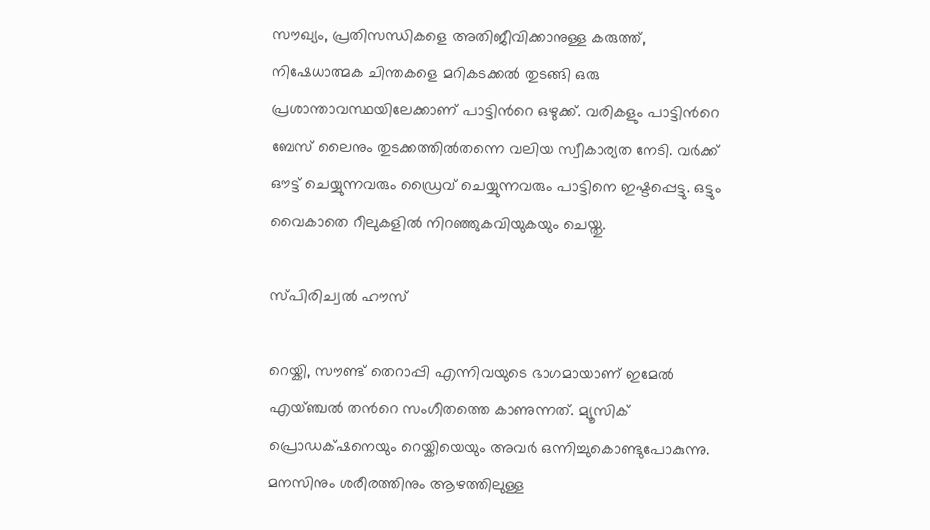സൗഖ്യം, പ്രതിസന്ധികളെ അതിജീവിക്കാനുള്ള കരുത്ത്, നിഷേധാത്മക ചിന്തകളെ മറികടക്കല്‍ തുടങ്ങി ഒരു പ്രശാന്താവസ്ഥയിലേക്കാണ് പാട്ടിന്‍റെ ഒഴുക്ക്. വരികളും പാട്ടിന്‍റെ ബേസ് ലൈനും തുടക്കത്തില്‍തന്നെ വലിയ സ്വീകാര്യത നേടി. വര്‍ക്ക് ഔട്ട് ചെയ്യുന്നവരും ഡ്രൈവ് ചെയ്യുന്നവരും പാട്ടിനെ ഇഷ്ടപ്പെട്ടു. ഒട്ടും വൈകാതെ റീലുകളില്‍ നിറഞ്ഞുകവിയുകയും ചെയ്തു.

സ്പിരിച്വല്‍ ഹൗസ്

റെയ്കി, സൗണ്ട് തെറാപ്പി എന്നിവയുടെ ഭാഗമായാണ് ഇമേല്‍ എയ്ഞ്ചല്‍ തന്‍റെ സംഗീതത്തെ കാണുന്നത്. മ്യൂസിക് പ്രൊഡക്‌ഷനെയും റെയ്കിയെയും അവര്‍ ഒന്നിച്ചുകൊണ്ടുപോകുന്നു. മനസിനും ശരീരത്തിനും ആഴത്തിലുള്ള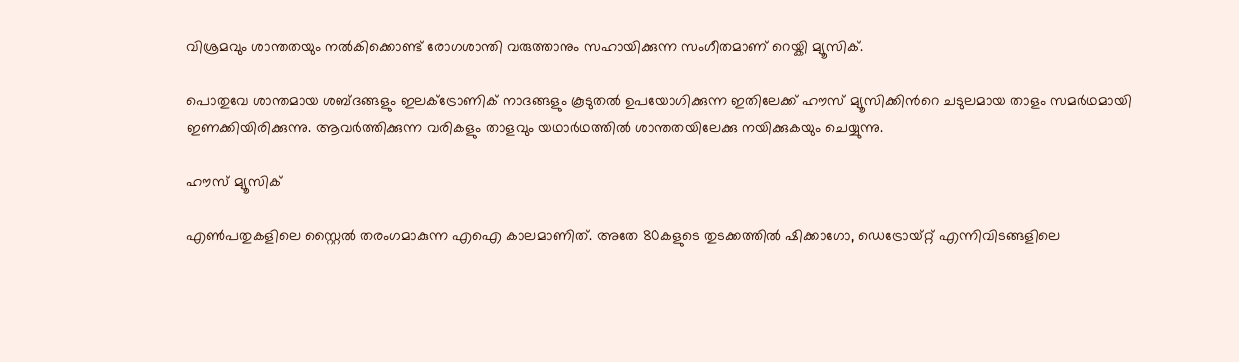വിശ്രമവും ശാന്തതയും നല്‍കിക്കൊണ്ട് രോഗശാന്തി വരുത്താനും സഹായിക്കുന്ന സംഗീതമാണ് റെയ്കി മ്യൂസിക്.

പൊതുവേ ശാന്തമായ ശബ്ദങ്ങളും ഇലക്ട്രോണിക് നാദങ്ങളും കൂടുതല്‍ ഉപയോഗിക്കുന്ന ഇതിലേക്ക് ഹൗസ് മ്യൂസിക്കിന്‍റെ ചടുലമായ താളം സമര്‍ഥമായി ഇണക്കിയിരിക്കുന്നു. ആവര്‍ത്തിക്കുന്ന വരികളും താളവും യഥാര്‍ഥത്തില്‍ ശാന്തതയിലേക്കു നയിക്കുകയും ചെയ്യുന്നു.

ഹൗസ് മ്യൂസിക്

എണ്‍പതുകളിലെ സ്റ്റൈല്‍ തരംഗമാകുന്ന എഐ കാലമാണിത്. അതേ 80കളുടെ തുടക്കത്തില്‍ ഷിക്കാഗോ, ഡെട്രോയ്റ്റ് എന്നിവിടങ്ങളിലെ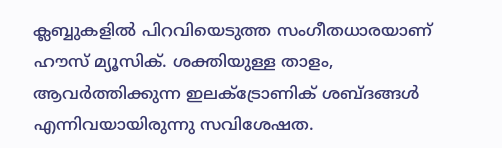ക്ലബ്ബുകളില്‍ പിറവിയെടുത്ത സംഗീതധാരയാണ് ഹൗസ് മ്യൂസിക്. ശക്തിയുള്ള താളം, ആവര്‍ത്തിക്കുന്ന ഇലക്ട്രോണിക് ശബ്ദങ്ങള്‍ എന്നിവയായിരുന്നു സവിശേഷത.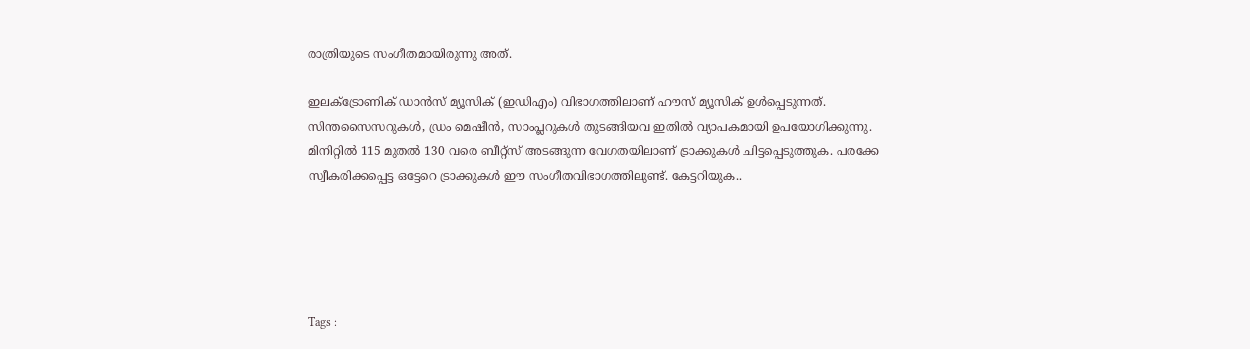രാത്രിയുടെ സംഗീതമായിരുന്നു അത്.

ഇലക്ട്രോണിക് ഡാന്‍സ് മ്യൂസിക് (ഇഡിഎം) വിഭാഗത്തിലാണ് ഹൗസ് മ്യൂസിക് ഉള്‍പ്പെടുന്നത്. സിന്തസൈസറുകള്‍, ഡ്രം മെഷീന്‍, സാംപ്ലറുകള്‍ തുടങ്ങിയവ ഇതില്‍ വ്യാപകമായി ഉപയോഗിക്കുന്നു. മിനിറ്റില്‍ 115 മുതല്‍ 130 വരെ ബീറ്റ്സ് അടങ്ങുന്ന വേഗതയിലാണ് ട്രാക്കുകള്‍ ചിട്ടപ്പെടുത്തുക. പരക്കേ സ്വീകരിക്കപ്പെട്ട ഒട്ടേറെ ട്രാക്കുകള്‍ ഈ സംഗീതവിഭാഗത്തിലുണ്ട്. കേട്ടറിയുക..





Tags :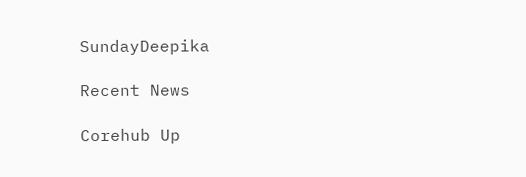SundayDeepika

Recent News

Corehub Up